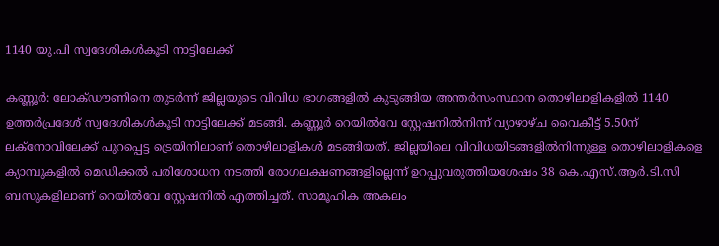1140 യു.പി സ്വദേശികള്‍കൂടി നാട്ടിലേക്ക്

കണ്ണൂർ: ലോക്ഡൗണിനെ തുടര്‍ന്ന് ജില്ലയുടെ വിവിധ ഭാഗങ്ങളില്‍ കുടുങ്ങിയ അന്തർസംസ്ഥാന തൊഴിലാളികളില്‍ 1140 ഉത്തര്‍പ്രദേശ് സ്വദേശികള്‍കൂടി നാട്ടിലേക്ക് മടങ്ങി. കണ്ണൂര്‍ റെയില്‍വേ സ്റ്റേഷനില്‍നിന്ന് വ്യാഴാഴ്ച വൈകീട്ട് 5.50ന് ലക്‌നോവിലേക്ക് പുറപ്പെട്ട ട്രെയിനിലാണ് തൊഴിലാളികള്‍ മടങ്ങിയത്. ജില്ലയിലെ വിവിധയിടങ്ങളില്‍നിന്നുള്ള തൊഴിലാളികളെ ക്യാമ്പുകളില്‍ മെഡിക്കല്‍ പരിശോധന നടത്തി രോഗലക്ഷണങ്ങളില്ലെന്ന് ഉറപ്പുവരുത്തിയശേഷം 38 കെ.എസ്.ആര്‍.ടി.സി ബസുകളിലാണ് റെയില്‍വേ സ്റ്റേഷനില്‍ എത്തിച്ചത്. സാമൂഹിക അകലം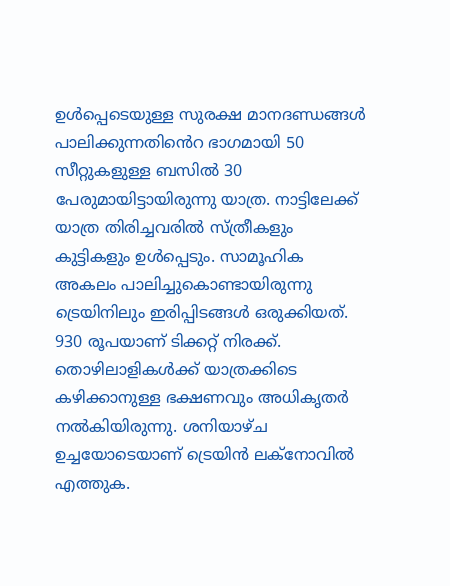ഉള്‍പ്പെടെയുള്ള സുരക്ഷ മാനദണ്ഡങ്ങള്‍ പാലിക്കുന്നതിൻെറ ഭാഗമായി 50 സീറ്റുകളുള്ള ബസില്‍ 30 പേരുമായിട്ടായിരുന്നു യാത്ര. നാട്ടിലേക്ക് യാത്ര തിരിച്ചവരില്‍ സ്ത്രീകളും കുട്ടികളും ഉള്‍പ്പെടും. സാമൂഹിക അകലം പാലിച്ചുകൊണ്ടായിരുന്നു ട്രെയിനിലും ഇരിപ്പിടങ്ങള്‍ ഒരുക്കിയത്. 930 രൂപയാണ് ടിക്കറ്റ് നിരക്ക്. തൊഴിലാളികള്‍ക്ക് യാത്രക്കിടെ കഴിക്കാനുള്ള ഭക്ഷണവും അധികൃതര്‍ നല്‍കിയിരുന്നു. ശനിയാഴ്ച ഉച്ചയോടെയാണ് ട്രെയിന്‍ ലക്‌നോവില്‍ എത്തുക.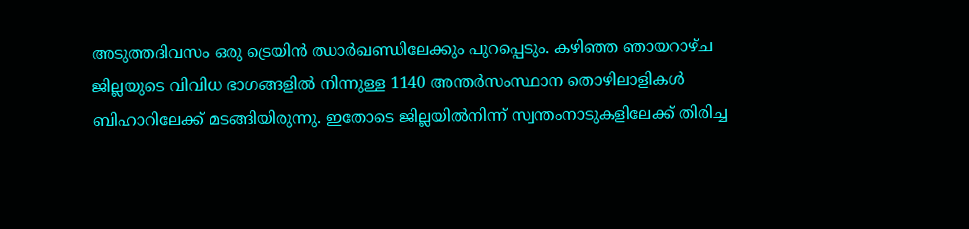അടുത്തദിവസം ഒരു ട്രെയിന്‍ ഝാര്‍ഖണ്ഡിലേക്കും പുറപ്പെടും. കഴിഞ്ഞ ഞായറാഴ്ച ജില്ലയുടെ വിവിധ ഭാഗങ്ങളില്‍ നിന്നുള്ള 1140 അന്തർസംസ്ഥാന തൊഴിലാളികള്‍ ബിഹാറിലേക്ക് മടങ്ങിയിരുന്നു. ഇതോടെ ജില്ലയില്‍നിന്ന് സ്വന്തംനാടുകളിലേക്ക് തിരിച്ച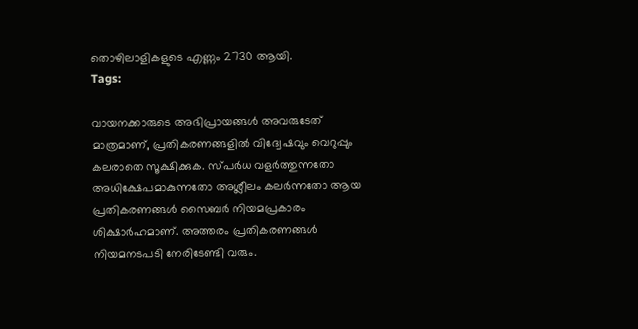തൊഴിലാളികളുടെ എണ്ണം 2730 ആയി.
Tags:

വായനക്കാരുടെ അഭിപ്രായങ്ങള്‍ അവരുടേത് മാത്രമാണ്, പ്രതികരണങ്ങളിൽ വിദ്വേഷവും വെറുപ്പും കലരാതെ സൂക്ഷിക്കുക. സ്പർധ വളർത്തുന്നതോ അധിക്ഷേപമാകുന്നതോ അശ്ലീലം കലർന്നതോ ആയ പ്രതികരണങ്ങൾ സൈബർ നിയമപ്രകാരം ശിക്ഷാർഹമാണ്. അത്തരം പ്രതികരണങ്ങൾ നിയമനടപടി നേരിടേണ്ടി വരും.